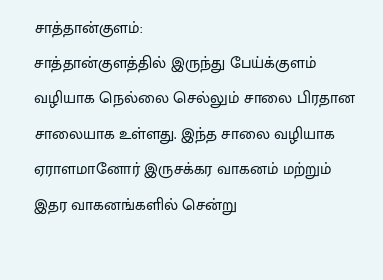சாத்தான்குளம்:
சாத்தான்குளத்தில் இருந்து பேய்க்குளம் வழியாக நெல்லை செல்லும் சாலை பிரதான சாலையாக உள்ளது. இந்த சாலை வழியாக ஏராளமானோர் இருசக்கர வாகனம் மற்றும் இதர வாகனங்களில் சென்று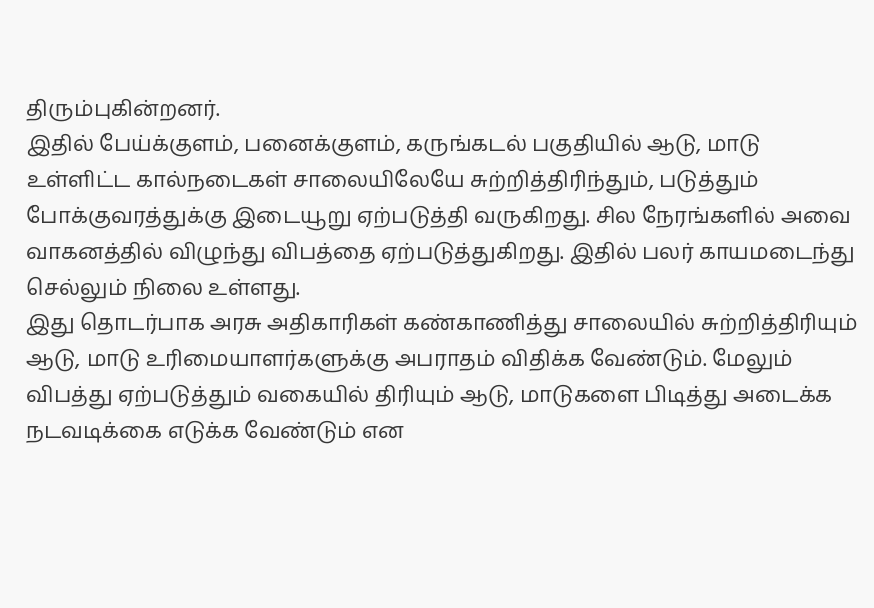திரும்புகின்றனர்.
இதில் பேய்க்குளம், பனைக்குளம், கருங்கடல் பகுதியில் ஆடு, மாடு உள்ளிட்ட கால்நடைகள் சாலையிலேயே சுற்றித்திரிந்தும், படுத்தும் போக்குவரத்துக்கு இடையூறு ஏற்படுத்தி வருகிறது. சில நேரங்களில் அவை வாகனத்தில் விழுந்து விபத்தை ஏற்படுத்துகிறது. இதில் பலர் காயமடைந்து செல்லும் நிலை உள்ளது.
இது தொடர்பாக அரசு அதிகாரிகள் கண்காணித்து சாலையில் சுற்றித்திரியும் ஆடு, மாடு உரிமையாளர்களுக்கு அபராதம் விதிக்க வேண்டும். மேலும் விபத்து ஏற்படுத்தும் வகையில் திரியும் ஆடு, மாடுகளை பிடித்து அடைக்க நடவடிக்கை எடுக்க வேண்டும் என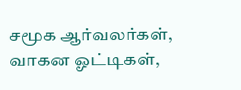சமூக ஆர்வலர்கள், வாகன ஓட்டிகள்,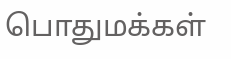பொதுமக்கள்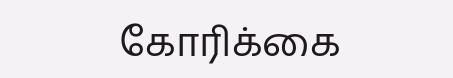கோரிக்கை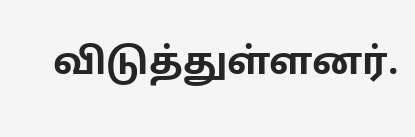விடுத்துள்ளனர்.